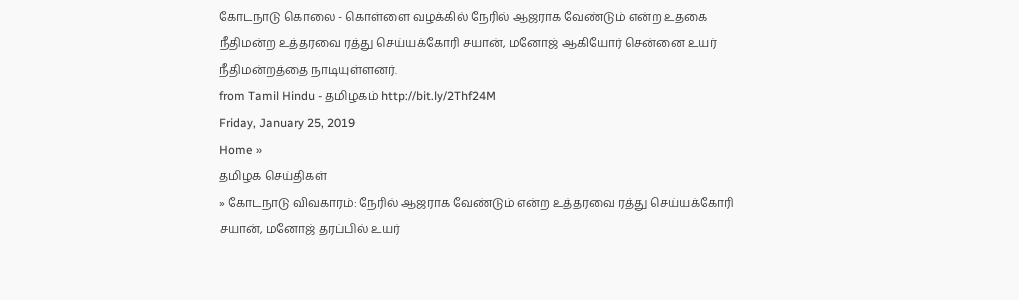கோடநாடு கொலை - கொள்ளை வழக்கில் நேரில் ஆஜராக வேண்டும் என்ற உதகை நீதிமன்ற உத்தரவை ரத்து செய்யக்கோரி சயான், மனோஜ் ஆகியோர் சென்னை உயர் நீதிமன்றத்தை நாடியுள்ளனர்.
from Tamil Hindu - தமிழகம் http://bit.ly/2Thf24M
Friday, January 25, 2019
Home »
தமிழக செய்திகள்
» கோடநாடு விவகாரம்: நேரில் ஆஜராக வேண்டும் என்ற உத்தரவை ரத்து செய்யக்கோரி சயான், மனோஜ் தரப்பில் உயர்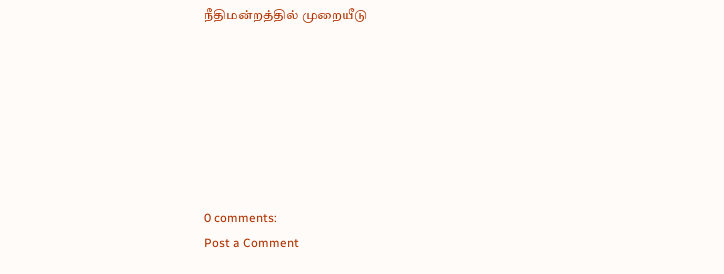நீதிமன்றத்தில் முறையீடு







0 comments:
Post a Comment